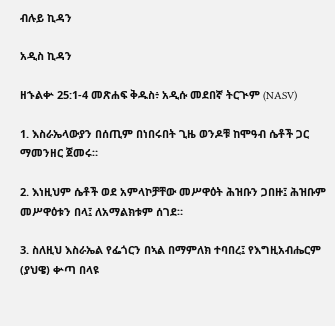ብሉይ ኪዳን

አዲስ ኪዳን

ዘኁልቍ 25:1-4 መጽሐፍ ቅዱስ፥ አዲሱ መደበኛ ትርጒም (NASV)

1. እስራኤላውያን በሰጢም በነበሩበት ጊዜ ወንዶቹ ከሞዓብ ሴቶች ጋር ማመንዘር ጀመሩ።

2. እነዚህም ሴቶች ወደ አምላኮቻቸው መሥዋዕት ሕዝቡን ጋበዙ፤ ሕዝቡም መሥዋዕቱን በላ፤ ለአማልክቱም ሰገደ።

3. ስለዚህ እስራኤል የፌጎርን በኣል በማምለክ ተባበረ፤ የእግዚአብሔርም (ያህዌ) ቍጣ በላዩ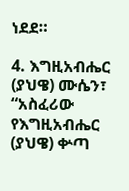ነደደ።

4. እግዚአብሔር (ያህዌ) ሙሴን፣ “አስፈሪው የእግዚአብሔር (ያህዌ) ቍጣ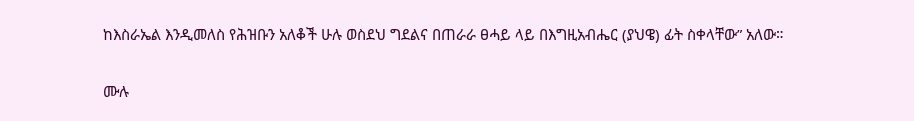ከእስራኤል እንዲመለስ የሕዝቡን አለቆች ሁሉ ወስደህ ግደልና በጠራራ ፀሓይ ላይ በእግዚአብሔር (ያህዌ) ፊት ስቀላቸው” አለው።

ሙሉ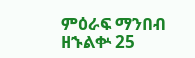ምዕራፍ ማንበብ ዘኁልቍ 25